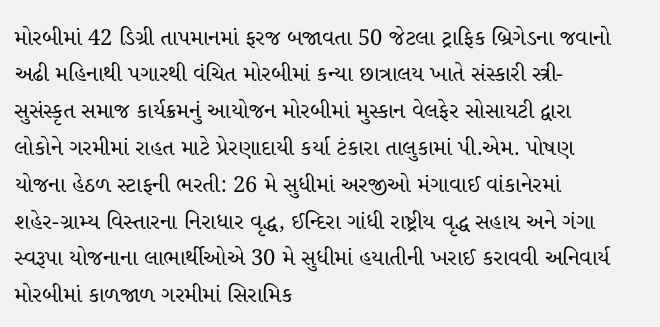મોરબીમાં 42 ડિગ્રી તાપમાનમાં ફરજ બજાવતા 50 જેટલા ટ્રાફિક બ્રિગેડના જવાનો અઢી મહિનાથી પગારથી વંચિત મોરબીમાં કન્યા છાત્રાલય ખાતે સંસ્કારી સ્ત્રી-સુસંસ્કૃત સમાજ કાર્યક્રમનું આયોજન મોરબીમાં મુસ્કાન વેલફેર સોસાયટી દ્વારા લોકોને ગરમીમાં રાહત માટે પ્રેરણાદાયી કર્યા ટંકારા તાલુકામાં પી.એમ. પોષણ યોજના હેઠળ સ્ટાફની ભરતી: 26 મે સુધીમાં અરજીઓ મંગાવાઈ વાંકાનેરમાં શહેર-ગ્રામ્ય વિસ્તારના નિરાધાર વૃદ્ધ, ઈન્દિરા ગાંધી રાષ્ટ્રીય વૃદ્ધ સહાય અને ગંગા સ્વરૂપા યોજનાના લાભાર્થીઓએ 30 મે સુધીમાં હયાતીની ખરાઈ કરાવવી અનિવાર્ય મોરબીમાં કાળજાળ ગરમીમાં સિરામિક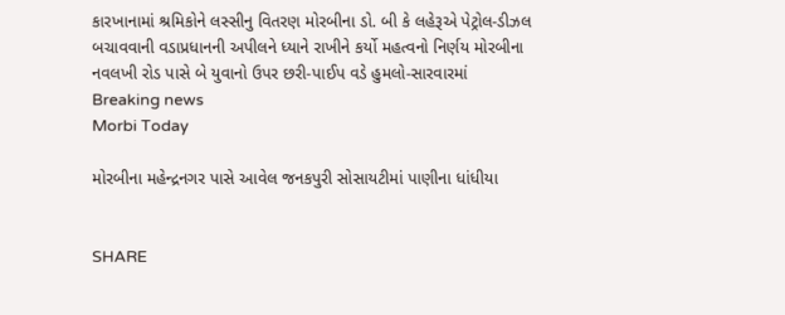કારખાનામાં શ્રમિકોને લસ્સીનુ વિતરણ મોરબીના ડો. બી કે લહેરૂએ પેટ્રોલ-ડીઝલ બચાવવાની વડાપ્રધાનની અપીલને ધ્યાને રાખીને કર્યો મહત્વનો નિર્ણય મોરબીના નવલખી રોડ પાસે બે યુવાનો ઉપર છરી-પાઈપ વડે હુમલો-સારવારમાં
Breaking news
Morbi Today

મોરબીના મહેન્દ્રનગર પાસે આવેલ જનકપુરી સોસાયટીમાં પાણીના ધાંધીયા


SHARE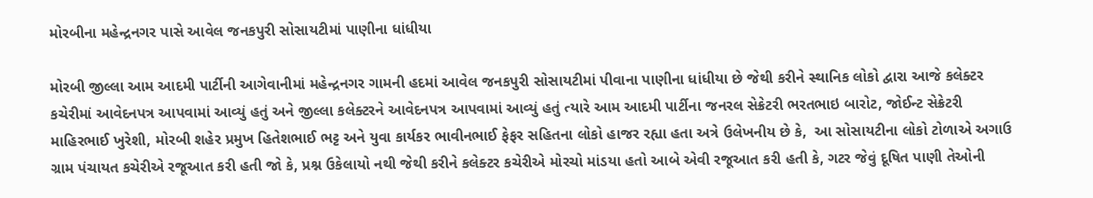મોરબીના મહેન્દ્રનગર પાસે આવેલ જનકપુરી સોસાયટીમાં પાણીના ધાંધીયા

મોરબી જીલ્લા આમ આદમી પાર્ટીની આગેવાનીમાં મહેન્દ્રનગર ગામની હદમાં આવેલ જનકપુરી સોસાયટીમાં પીવાના પાણીના ધાંધીયા છે જેથી કરીને સ્થાનિક લોકો દ્વારા આજે કલેક્ટર કચેરીમાં આવેદનપત્ર આપવામાં આવ્યું હતું અને જીલ્લા કલેક્ટરને આવેદનપત્ર આપવામાં આવ્યું હતું ત્યારે આમ આદમી પાર્ટીના જનરલ સેક્રેટરી ભરતભાઇ બારોટ, જોઈન્ટ સેક્રેટરી માહિરભાઈ ખુરેશી, મોરબી શહેર પ્રમુખ હિતેશભાઈ ભટ્ટ અને યુવા કાર્યકર ભાવીનભાઈ ફેફર સહિતના લોકો હાજર રહ્યા હતા અત્રે ઉલેખનીય છે કે,  આ સોસાયટીના લોકો ટોળાએ અગાઉ ગ્રામ પંચાયત કચેરીએ રજૂઆત કરી હતી જો કે, પ્રશ્ન ઉકેલાયો નથી જેથી કરીને કલેક્ટર કચેરીએ મોરચો માંડયા હતો આબે એવી રજૂઆત કરી હતી કે, ગટર જેવું દૂષિત પાણી તેઓની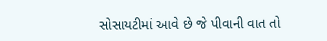સોસાયટીમાં આવે છે જે પીવાની વાત તો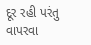દૂર રહી પરંતુ વાપરવા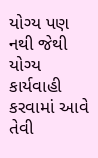યોગ્ય પણ નથી જેથી યોગ્ય કાર્યવાહી કરવામાં આવે તેવી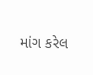માંગ કરેલ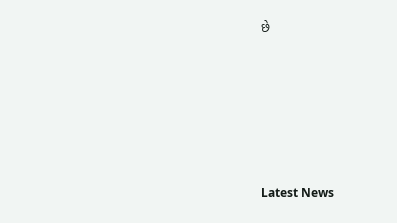છે






Latest News